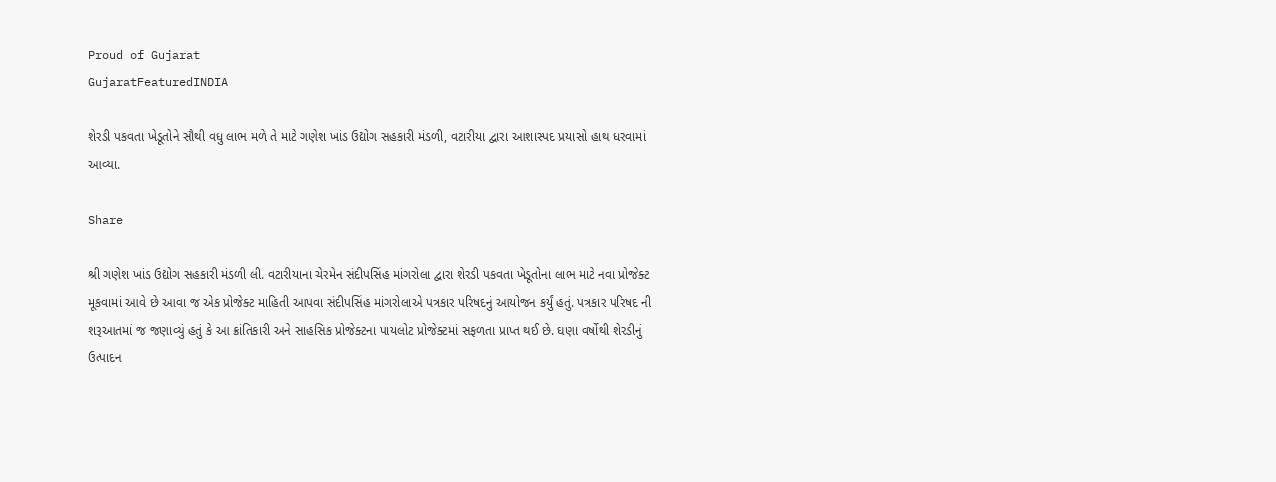Proud of Gujarat
GujaratFeaturedINDIA

શેરડી પકવતા ખેડૂતોને સૌથી વધુ લાભ મળે તે માટે ગણેશ ખાંડ ઉદ્યોગ સહકારી મંડળી, વટારીયા દ્વારા આશાસ્પદ પ્રયાસો હાથ ધરવામાં આવ્યા.

Share

શ્રી ગણેશ ખાંડ ઉદ્યોગ સહકારી મંડળી લી. વટારીયાના ચેરમેન સંદીપસિંહ માંગરોલા દ્વારા શેરડી પકવતા ખેડૂતોના લાભ માટે નવા પ્રોજેક્ટ મૂકવામાં આવે છે આવા જ એક પ્રોજેક્ટ માહિતી આપવા સંદીપસિંહ માંગરોલાએ પત્રકાર પરિષદનું આયોજન કર્યું હતું. પત્રકાર પરિષદ ની શરૂઆતમાં જ જણાવ્યું હતું કે આ ક્રાંતિકારી અને સાહસિક પ્રોજેક્ટના પાયલોટ પ્રોજેક્ટમાં સફળતા પ્રાપ્ત થઈ છે. ઘણા વર્ષોથી શેરડીનું ઉત્પાદન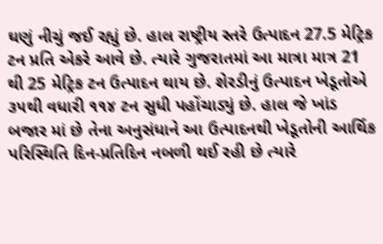ઘણું નીચું જઈ રહ્યું છે. હાલ રાષ્ટ્રીય સ્તરે ઉત્પાદન 27.5 મેટ્રિક ટન પ્રતિ એકરે આવે છે. ત્યારે ગુજરાતમાં આ માત્રા માત્ર 21 થી 25 મેટ્રિક ટન ઉત્પાદન થાય છે. શેરડીનું ઉત્પાદન ખેડૂતોએ ૩૫થી વધારી ૧૧૪ ટન સુધી પહોંચાડ્યું છે. હાલ જે ખાંડ બજાર માં છે તેના અનુસંધાને આ ઉત્પાદનથી ખેડૂતોની આર્થિક પરિસ્થિતિ દિન-પ્રતિદિન નબળી થઈ રહી છે ત્યારે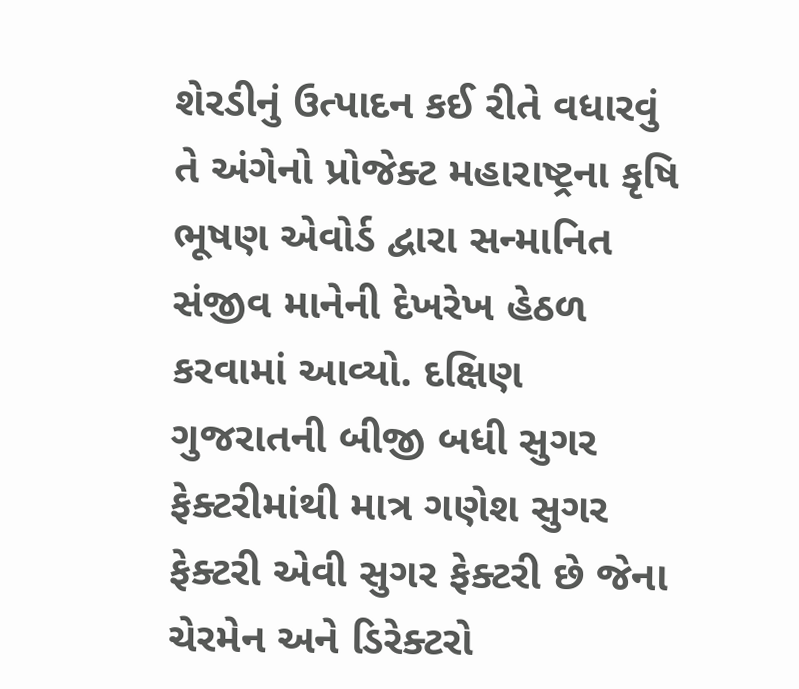શેરડીનું ઉત્પાદન કઈ રીતે વધારવું તે અંગેનો પ્રોજેક્ટ મહારાષ્ટ્રના કૃષિ ભૂષણ એવોર્ડ દ્વારા સન્માનિત સંજીવ માનેની દેખરેખ હેઠળ કરવામાં આવ્યો. દક્ષિણ ગુજરાતની બીજી બધી સુગર ફેક્ટરીમાંથી માત્ર ગણેશ સુગર ફેક્ટરી એવી સુગર ફેક્ટરી છે જેના ચેરમેન અને ડિરેક્ટરો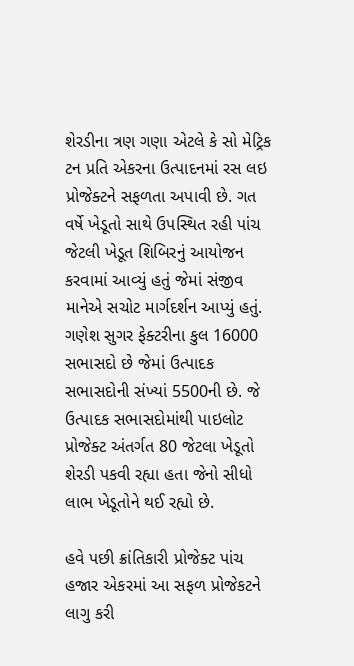શેરડીના ત્રણ ગણા એટલે કે સો મેટ્રિક ટન પ્રતિ એકરના ઉત્પાદનમાં રસ લઇ પ્રોજેક્ટને સફળતા અપાવી છે. ગત વર્ષે ખેડૂતો સાથે ઉપસ્થિત રહી પાંચ જેટલી ખેડૂત શિબિરનું આયોજન કરવામાં આવ્યું હતું જેમાં સંજીવ માનેએ સચોટ માર્ગદર્શન આપ્યું હતું. ગણેશ સુગર ફેક્ટરીના કુલ 16000 સભાસદો છે જેમાં ઉત્પાદક સભાસદોની સંખ્યાં 5500ની છે. જે ઉત્પાદક સભાસદોમાંથી પાઇલોટ પ્રોજેક્ટ અંતર્ગત 80 જેટલા ખેડૂતો શેરડી પકવી રહ્યા હતા જેનો સીધો લાભ ખેડૂતોને થઈ રહ્યો છે.

હવે પછી ક્રાંતિકારી પ્રોજેક્ટ પાંચ હજાર એકરમાં આ સફળ પ્રોજેકટને લાગુ કરી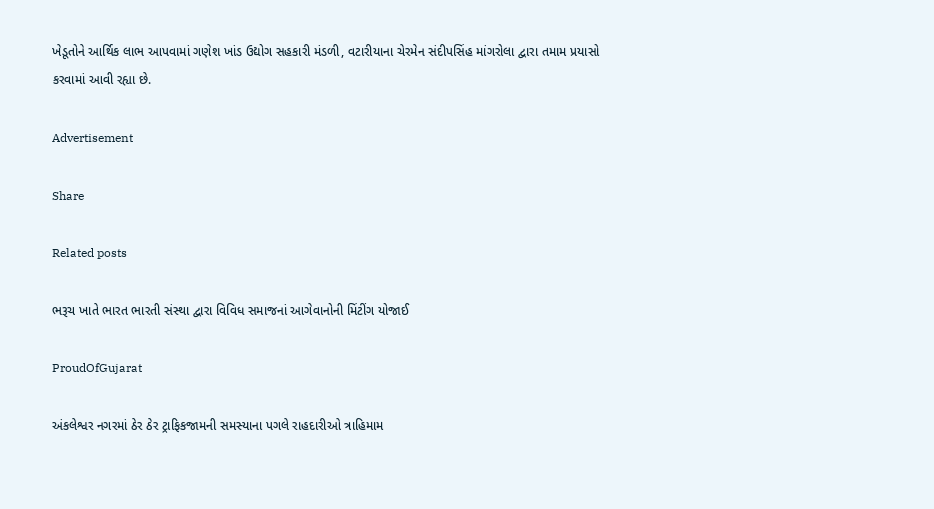ખેડૂતોને આર્થિક લાભ આપવામાં ગણેશ ખાંડ ઉદ્યોગ સહકારી મંડળી, વટારીયાના ચેરમેન સંદીપસિંહ માંગરોલા દ્વારા તમામ પ્રયાસો કરવામાં આવી રહ્યા છે.

Advertisement

Share

Related posts

ભરૂચ ખાતે ભારત ભારતી સંસ્થા દ્વારા વિવિધ સમાજનાં આગેવાનોની મિંટીંગ યોજાઈ

ProudOfGujarat

અંકલેશ્વર નગરમાં ઠેર ઠેર ટ્રાફિકજામની સમસ્યાના પગલે રાહદારીઓ ત્રાહિમામ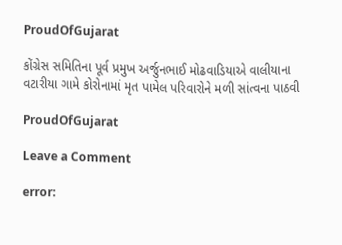ProudOfGujarat

કોંગ્રેસ સમિતિના પૂર્વ પ્રમુખ અર્જુનભાઈ મોઢવાડિયાએ વાલીયાના વટારીયા ગામે કોરોનામાં મૃત પામેલ પરિવારોને મળી સાંત્વના પાઠવી

ProudOfGujarat

Leave a Comment

error: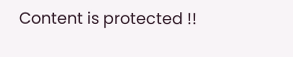Content is protected !!